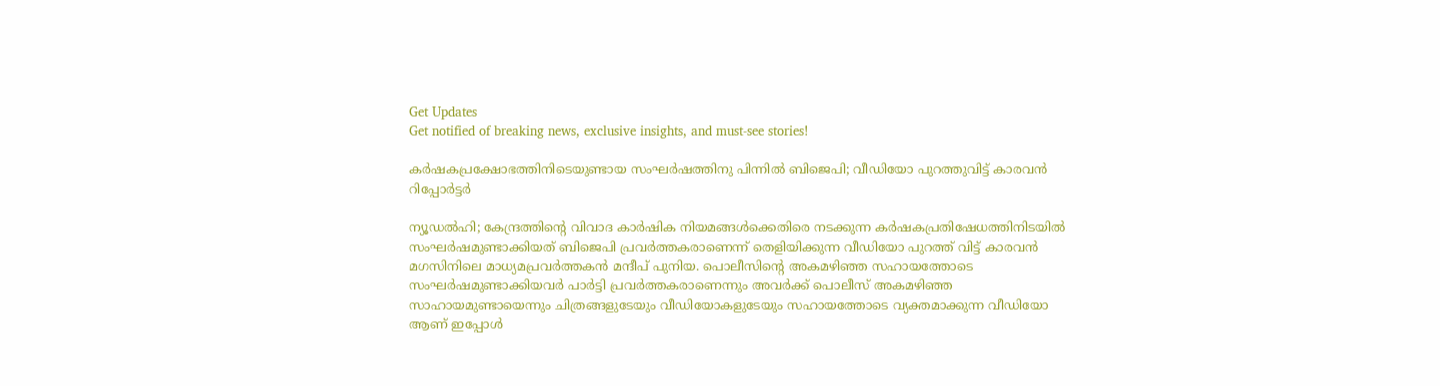Get Updates
Get notified of breaking news, exclusive insights, and must-see stories!

കര്‍ഷകപ്രക്ഷോഭത്തിനിടെയുണ്ടായ സംഘര്‍ഷത്തിനു പിന്നില്‍ ബിജെപി; വീഡിയോ പുറത്തുവിട്ട്‌ കാരവന്‍ റിപ്പോര്‍ട്ടര്‍

ന്യൂഡല്‍ഹി; കേന്ദ്രത്തിന്റെ വിവാദ കാര്‍ഷിക നിയമങ്ങള്‍ക്കെതിരെ നടക്കുന്ന കര്‍ഷകപ്രതിഷേധത്തിനിടയില്‍ സംഘര്‍ഷമുണ്ടാക്കിയത്‌ ബിജെപി പ്രവര്‍ത്തകരാണെന്ന്‌ തെളിയിക്കുന്ന വീഡിയോ പുറത്ത്‌ വിട്ട്‌ കാരവന്‍ മഗസിനിലെ മാധ്യമപ്രവര്‍ത്തകന്‍ മന്ദീപ്‌ പുനിയ. പൊലീസിന്റെ അകമഴിഞ്ഞ സഹായത്തോടെ സംഘര്‍ഷമുണ്ടാക്കിയവര്‍ പാര്‍ട്ടി പ്രവര്‍ത്തകരാണെന്നും അവര്‍ക്ക്‌ പൊലീസ്‌ അകമഴിഞ്ഞ സാഹായമുണ്ടായെന്നും ചിത്രങ്ങളുടേയും വീഡിയോകളുടേയും സഹായത്തോടെ വ്യക്തമാക്കുന്ന വീഡിയോ ആണ്‌ ഇപ്പോള്‍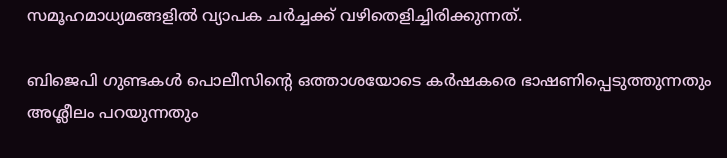സമൂഹമാധ്യമങ്ങളില്‍ വ്യാപക ചര്‍ച്ചക്ക്‌ വഴിതെളിച്ചിരിക്കുന്നത്‌.

ബിജെപി ഗുണ്ടകള്‍ പൊലീസിന്റെ ഒത്താശയോടെ കര്‍ഷകരെ ഭാഷണിപ്പെടുത്തുന്നതും അശ്ലീലം പറയുന്നതും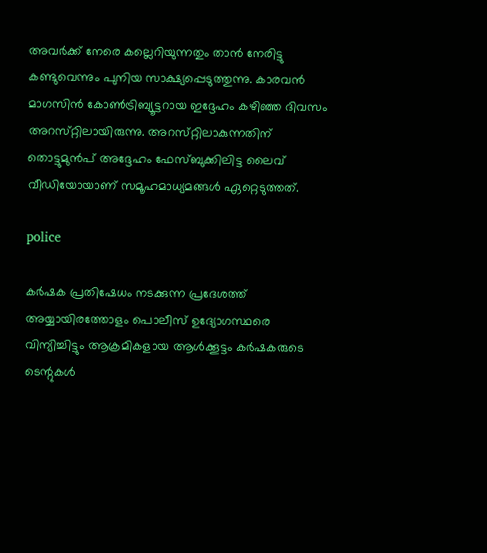അവര്‍ക്ക്‌ നേരെ കല്ലെറിയുന്നതും താന്‍ നേരിട്ടു കണ്ടുവെന്നും പുനിയ സാക്ഷ്യപ്പെടുത്തുന്നു. കാരവന്‍ മാഗസിന്‍ കോണ്‍ട്രിബ്യൂട്ടറായ ഇദ്ദേഹം കഴിഞ്ഞ ദിവസം അറസ്‌റ്റിലായിരുന്നു. അറസ്‌റ്റിലാകുന്നതിന്‌ തൊട്ടുമുന്‍പ്‌ അദ്ദേഹം ഫേസ്‌ബുക്കിലിട്ട ലൈവ്‌ വീഡിയോയാണ്‌ സമൂഹമാധ്യമങ്ങള്‍ ഏറ്റെടുത്തത്‌.

police

കര്‍ഷക പ്രതിഷേധം നടക്കുന്ന പ്രദേശത്ത്‌ അയ്യായിരത്തോളം പൊലീസ്‌ ഉദ്യോഗസ്ഥരെ വിന്യിച്ചിട്ടും ആക്രമികളായ ആള്‍ക്കൂട്ടം കര്‍ഷകരുടെ ടെന്റുകള്‍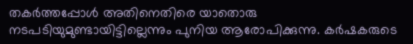തകര്‍ത്തപ്പോള്‍ അതിനെതിരെ യാതൊരു നടപടിയുമുണ്ടായിട്ടില്ലെന്നും പുനിയ ആരോപിക്കുന്നു. കര്‍ഷകരുടെ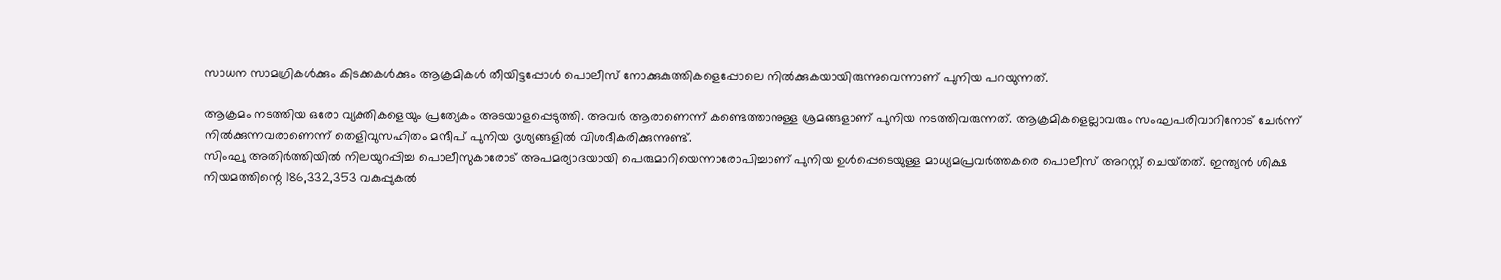സാധന സാമഗ്രികള്‍ക്കും കിടക്കകള്‍ക്കും ആക്രമികള്‍ തീയിട്ടപ്പോള്‍ പൊലീസ്‌ നോക്കുകുത്തികളെപ്പോലെ നില്‍ക്കുകയായിരുന്നുവെന്നാണ്‌ പുനിയ പറയുന്നത്‌.

ആക്രമം നടത്തിയ ഒരോ വ്യക്തികളെയും പ്രത്യേകം അടയാളപ്പെടുത്തി. അവര്‍ ആരാണെന്ന്‌ കണ്ടെത്താനുള്ള ശ്രമങ്ങളാണ്‌ പുനിയ നടത്തിവരുന്നത്‌. ആക്രമികളെല്ലാവരും സംഘപരിവാറിനോട്‌ ചേര്‍ന്ന്‌ നില്‍ക്കുന്നവരാണെന്ന്‌ തെളിവുസഹിതം മന്ദീപ്‌ പുനിയ ദൃശ്യങ്ങളില്‍ വിശദീകരിക്കുന്നുണ്ട്‌.
സിംഘു അതിര്‍ത്തിയില്‍ നിലയുറപ്പിച്ച പൊലീസുകാരോട്‌ അപമര്യാദയായി പെരുമാറിയെന്നാരോപിച്ചാണ്‌ പുനിയ ഉള്‍പ്പെടെയുള്ള മാധ്യമപ്രവര്‍ത്തകരെ പൊലീസ്‌ അറസ്റ്റ്‌ ചെയ്‌തത്‌. ഇന്ത്യന്‍ ശിക്ഷ നിയമത്തിന്റെ 186,332,353 വകുപ്പുകല്‍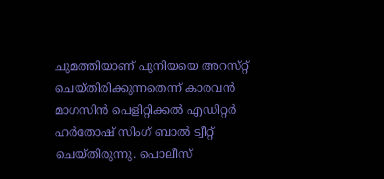ചുമത്തിയാണ്‌ പുനിയയെ അറസ്‌റ്റ്‌ ചെയ്‌തിരിക്കുന്നതെന്ന്‌ കാരവന്‍ മാഗസിന്‍ പെളിറ്റിക്കല്‍ എഡിറ്റര്‍ ഹര്‍തോഷ്‌ സിംഗ്‌ ബാല്‍ ട്വീറ്റ്‌ ചെയ്‌തിരുന്നു. പൊലീസ്‌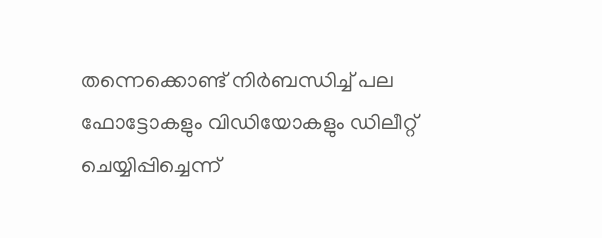തന്നെക്കൊണ്ട്‌ നിര്‍ബന്ധിച്ച്‌ പല ഫോട്ടോകളും വിഡിയോകളും ഡിലീറ്റ്‌ ചെയ്യിപ്പിച്ചെന്ന്‌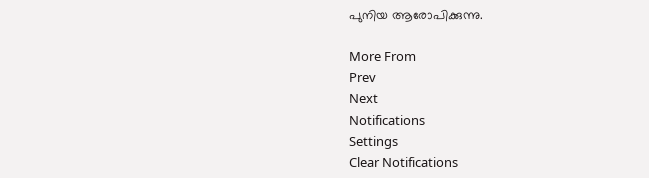പുനിയ ആരോപിക്കുന്നു.

More From
Prev
Next
Notifications
Settings
Clear Notifications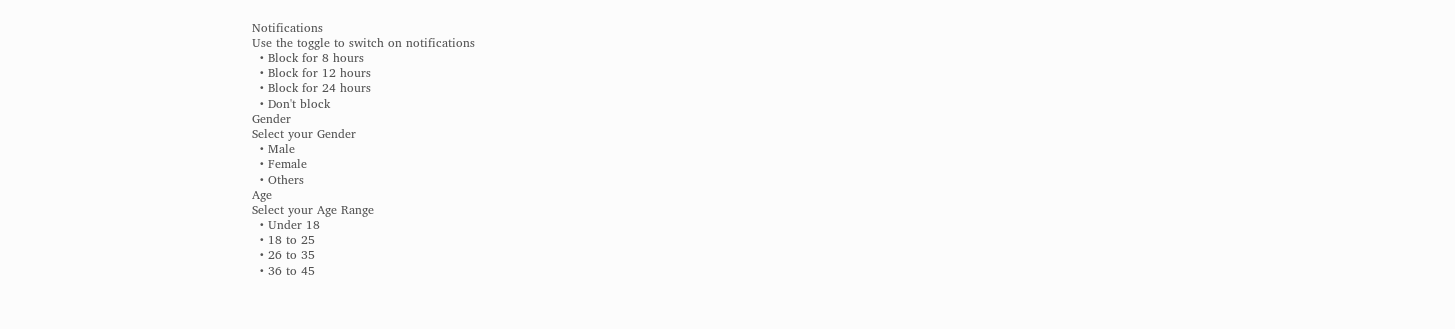Notifications
Use the toggle to switch on notifications
  • Block for 8 hours
  • Block for 12 hours
  • Block for 24 hours
  • Don't block
Gender
Select your Gender
  • Male
  • Female
  • Others
Age
Select your Age Range
  • Under 18
  • 18 to 25
  • 26 to 35
  • 36 to 45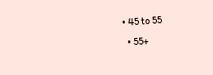• 45 to 55
  • 55+